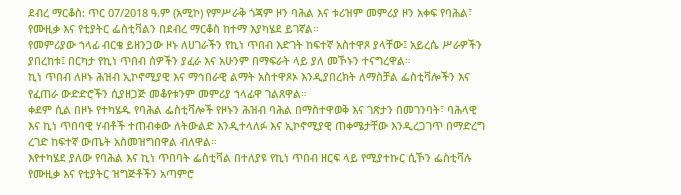ደብረ ማርቆስ: ጥር 07/2018 ዓ.ም (አሚኮ) የምሥራቅ ጎጃም ዞን ባሕል እና ቱሪዝም መምሪያ ዞን አቀፍ የባሕል፣ የሙዚቃ እና የቲያትር ፌስቲቫልን በደብረ ማርቆስ ከተማ እያካሄደ ይገኛል።
የመምሪያው ኀላፊ ብርቄ ይዘንጋው ዞኑ ለሀገራችን የኪነ ጥበብ እድገት ከፍተኛ አስተዋጾ ያላቸው፤ አይረሴ ሥራዎችን ያበረከቱ፤ በርካታ የኪነ ጥበብ ሰዎችን ያፈራ እና አሁንም በማፍራት ላይ ያለ መኾኑን ተናግረዋል።
ኪነ ጥበብ ለዞኑ ሕዝብ ኢኮኖሚያዊ እና ማኅበራዊ ልማት አስተዋጾኦ እንዲያበረክት ለማስቻል ፌስቲቫሎችን እና የፈጠራ ውድድሮችን ሲያዘጋጅ መቆየቱንም መምሪያ ኀላፊዋ ገልጸዋል።
ቀደም ሲል በዞኑ የተካሄዱ የባሕል ፌስቲቫሎች የዞኑን ሕዝብ ባሕል በማስተዋወቅ እና ገጽታን በመገንባት፣ ባሕላዊ እና ኪነ ጥበባዊ ሃብቶች ተጠብቀው ለትውልድ እንዲተላለፉ እና ኢኮኖሚያዊ ጠቀሜታቸው እንዲረጋገጥ በማድረግ ረገድ ከፍተኛ ውጤት አስመዝግበዋል ብለዋል።
እየተካሄደ ያለው የባሕል እና ኪነ ጥበባት ፌስቲቫል በተለያዩ የኪነ ጥበብ ዘርፍ ላይ የሚያተኩር ሲኾን ፌስቲቫሉ የሙዚቃ እና የቲያትር ዝግጅቶችን አጣምሮ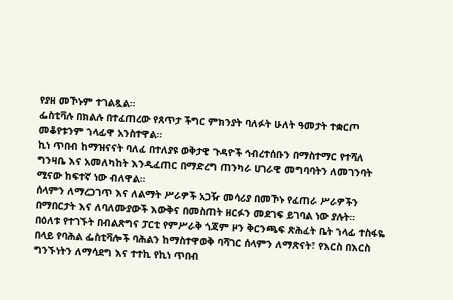የያዘ መኾኑም ተገልጿል።
ፌስቲቫሉ በክልሉ በተፈጠረው የጸጥታ ችግር ምክንያት ባለፉት ሁለት ዓመታት ተቋርጦ መቆየቱንም ኀላፊዋ አንስተዋል።
ኪነ ጥበብ ከማዝናናት ባለፈ በተለያዩ ወቅታዊ ጉዳዮች ኅብረተሰቡን በማስተማር የተሻለ ግንዛቤ እና አመለካከት እንዲፈጠር በማድረግ ጠንካራ ሀገራዊ መግባባትን ለመገንባት ሚናው ከፍተኛ ነው ብለዋል።
ሰላምን ለማረጋገጥ እና ለልማት ሥራዎች አጋዥ መሳሪያ በመኾኑ የፈጠራ ሥራዎችን በማበርታት እና ለባለሙያውች እውቅና በመስጠት ዘርፉን መደገፍ ይገባል ነው ያሉት።
በዕለቱ የተገኙት በብልጽግና ፓርቲ የምሥራቅ ጎጃም ዞን ቅርንጫፍ ጽሕፈት ቤት ኀላፊ ተስፋዬ በላይ የባሕል ፌስቲቫሎች ባሕልን ከማስተዋወቅ ባሻገር ሰላምን ለማጽናት፣ የእርስ በእርስ ግንኙነትን ለማሳደግ እና ተተኪ የኪነ ጥበብ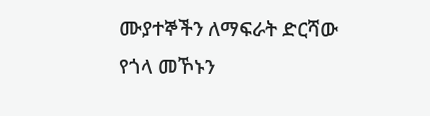ሙያተኞችን ለማፍራት ድርሻው የጎላ መኾኑን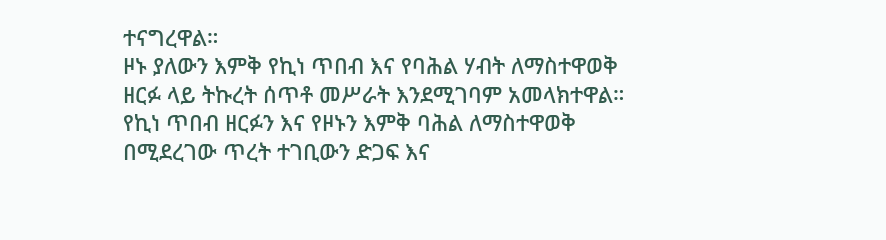ተናግረዋል።
ዞኑ ያለውን እምቅ የኪነ ጥበብ እና የባሕል ሃብት ለማስተዋወቅ ዘርፉ ላይ ትኩረት ሰጥቶ መሥራት እንደሚገባም አመላክተዋል።
የኪነ ጥበብ ዘርፉን እና የዞኑን እምቅ ባሕል ለማስተዋወቅ በሚደረገው ጥረት ተገቢውን ድጋፍ እና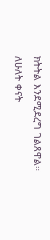ክትትል እንደሚደረግ ገልጸዋል።
ለሁለት ቀናት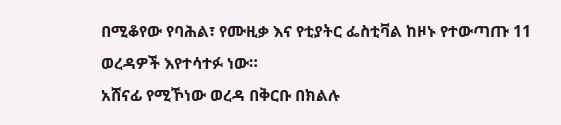በሚቆየው የባሕል፣ የሙዚቃ እና የቲያትር ፌስቲቫል ከዞኑ የተውጣጡ 11 ወረዳዎች እየተሳተፉ ነው።
አሸናፊ የሚኾነው ወረዳ በቅርቡ በክልሉ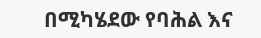በሚካሄደው የባሕል እና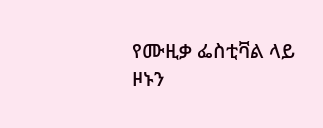የሙዚቃ ፌስቲቫል ላይ ዞኑን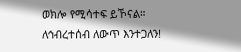ወክሎ የሚሳተፍ ይኾናል።
ለኅብረተሰብ ለውጥ እንተጋለን!